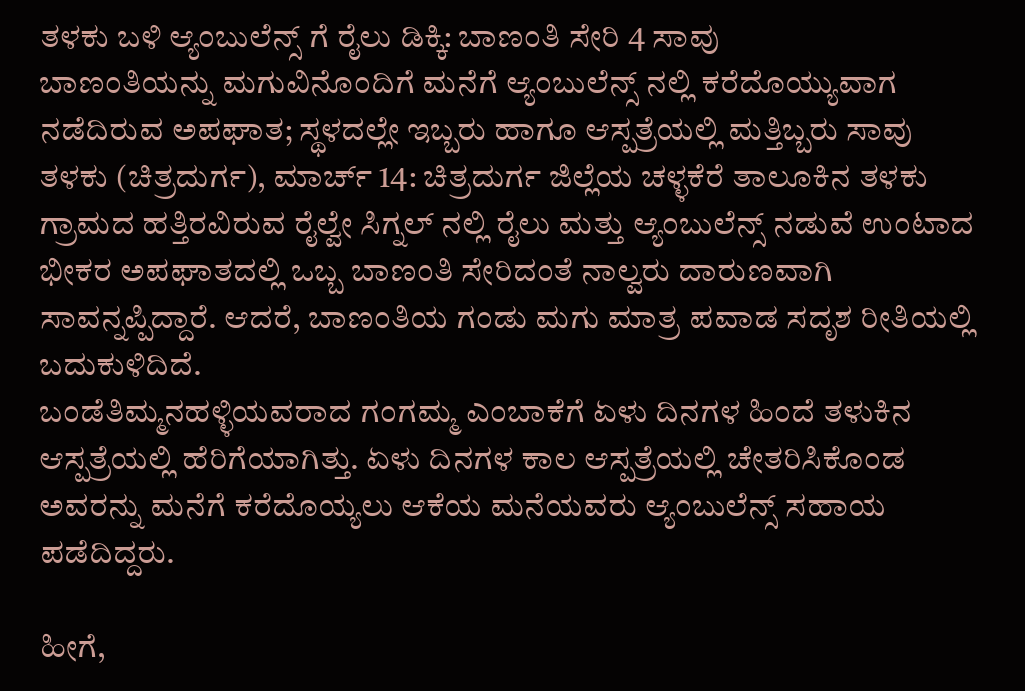ತಳಕು ಬಳಿ ಆ್ಯಂಬುಲೆನ್ಸ್ ಗೆ ರೈಲು ಡಿಕ್ಕಿ: ಬಾಣಂತಿ ಸೇರಿ 4 ಸಾವು
ಬಾಣಂತಿಯನ್ನು ಮಗುವಿನೊಂದಿಗೆ ಮನೆಗೆ ಆ್ಯಂಬುಲೆನ್ಸ್ ನಲ್ಲಿ ಕರೆದೊಯ್ಯುವಾಗ ನಡೆದಿರುವ ಅಪಘಾತ; ಸ್ಥಳದಲ್ಲೇ ಇಬ್ಬರು ಹಾಗೂ ಆಸ್ಪತ್ರೆಯಲ್ಲಿ ಮತ್ತಿಬ್ಬರು ಸಾವು
ತಳಕು (ಚಿತ್ರದುರ್ಗ), ಮಾರ್ಚ್ 14: ಚಿತ್ರದುರ್ಗ ಜಿಲ್ಲೆಯ ಚಳ್ಳಕೆರೆ ತಾಲೂಕಿನ ತಳಕು ಗ್ರಾಮದ ಹತ್ತಿರವಿರುವ ರೈಲ್ವೇ ಸಿಗ್ನಲ್ ನಲ್ಲಿ ರೈಲು ಮತ್ತು ಆ್ಯಂಬುಲೆನ್ಸ್ ನಡುವೆ ಉಂಟಾದ ಭೀಕರ ಅಪಘಾತದಲ್ಲಿ ಒಬ್ಬ ಬಾಣಂತಿ ಸೇರಿದಂತೆ ನಾಲ್ವರು ದಾರುಣವಾಗಿ ಸಾವನ್ನಪ್ಪಿದ್ದಾರೆ. ಆದರೆ, ಬಾಣಂತಿಯ ಗಂಡು ಮಗು ಮಾತ್ರ ಪವಾಡ ಸದೃಶ ರೀತಿಯಲ್ಲಿ ಬದುಕುಳಿದಿದೆ.
ಬಂಡೆತಿಮ್ಮನಹಳ್ಳಿಯವರಾದ ಗಂಗಮ್ಮ ಎಂಬಾಕೆಗೆ ಏಳು ದಿನಗಳ ಹಿಂದೆ ತಳುಕಿನ ಆಸ್ಪತ್ರೆಯಲ್ಲಿ ಹೆರಿಗೆಯಾಗಿತ್ತು. ಏಳು ದಿನಗಳ ಕಾಲ ಆಸ್ಪತ್ರೆಯಲ್ಲಿ ಚೇತರಿಸಿಕೊಂಡ ಅವರನ್ನು ಮನೆಗೆ ಕರೆದೊಯ್ಯಲು ಆಕೆಯ ಮನೆಯವರು ಆ್ಯಂಬುಲೆನ್ಸ್ ಸಹಾಯ ಪಡೆದಿದ್ದರು.

ಹೀಗೆ,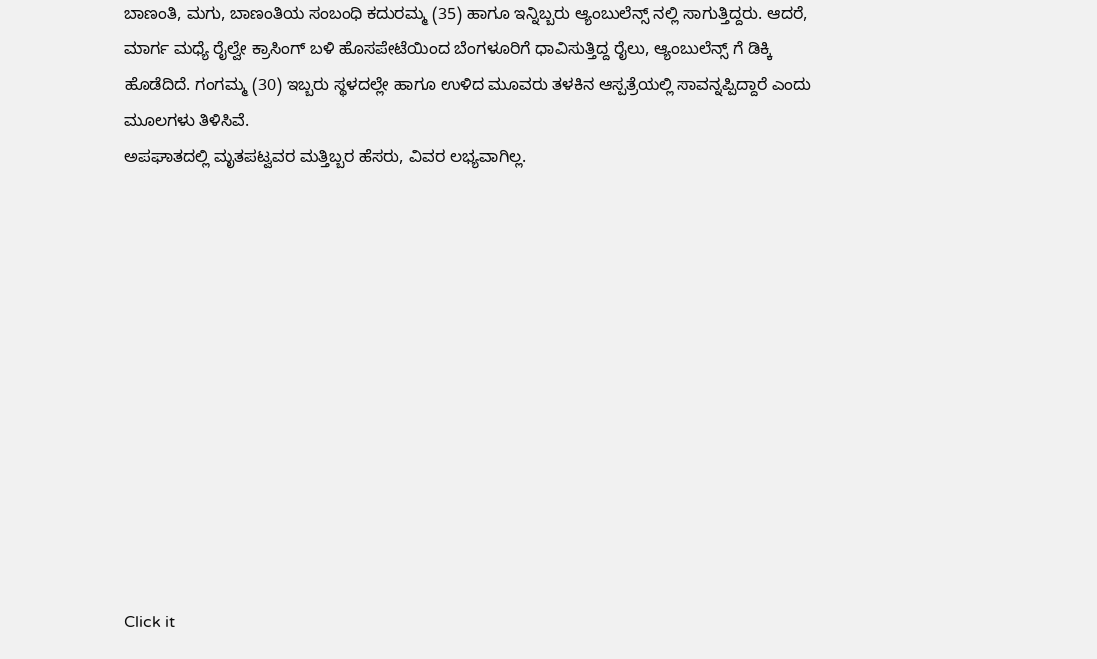ಬಾಣಂತಿ, ಮಗು, ಬಾಣಂತಿಯ ಸಂಬಂಧಿ ಕದುರಮ್ಮ (35) ಹಾಗೂ ಇನ್ನಿಬ್ಬರು ಆ್ಯಂಬುಲೆನ್ಸ್ ನಲ್ಲಿ ಸಾಗುತ್ತಿದ್ದರು. ಆದರೆ, ಮಾರ್ಗ ಮಧ್ಯೆ ರೈಲ್ವೇ ಕ್ರಾಸಿಂಗ್ ಬಳಿ ಹೊಸಪೇಟೆಯಿಂದ ಬೆಂಗಳೂರಿಗೆ ಧಾವಿಸುತ್ತಿದ್ದ ರೈಲು, ಆ್ಯಂಬುಲೆನ್ಸ್ ಗೆ ಡಿಕ್ಕಿ ಹೊಡೆದಿದೆ. ಗಂಗಮ್ಮ (30) ಇಬ್ಬರು ಸ್ಥಳದಲ್ಲೇ ಹಾಗೂ ಉಳಿದ ಮೂವರು ತಳಕಿನ ಆಸ್ಪತ್ರೆಯಲ್ಲಿ ಸಾವನ್ನಪ್ಪಿದ್ದಾರೆ ಎಂದು ಮೂಲಗಳು ತಿಳಿಸಿವೆ.
ಅಪಘಾತದಲ್ಲಿ ಮೃತಪಟ್ವವರ ಮತ್ತಿಬ್ಬರ ಹೆಸರು, ವಿವರ ಲಭ್ಯವಾಗಿಲ್ಲ.












Click it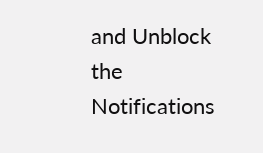and Unblock the Notifications